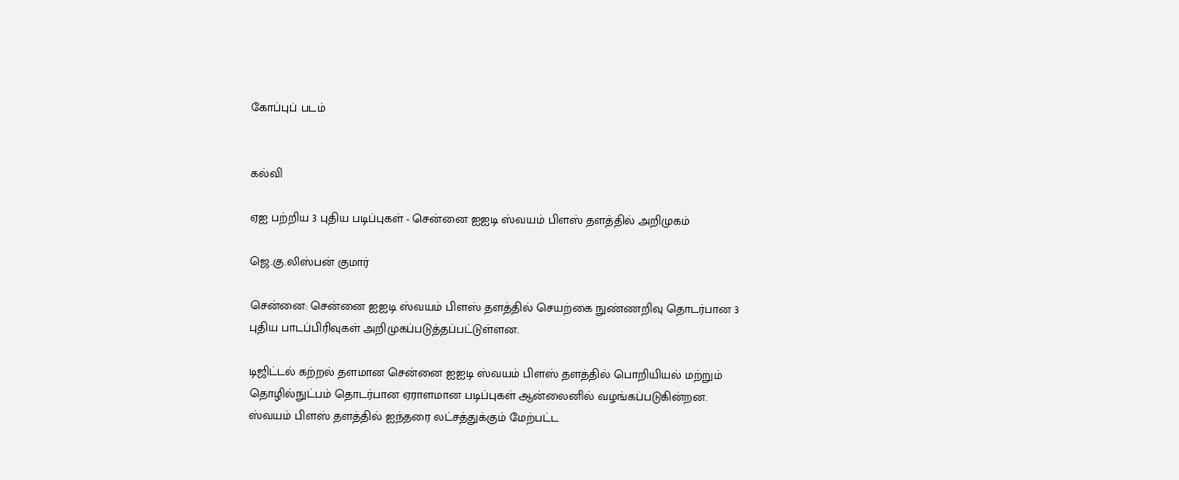கோப்புப் படம்


கல்வி

ஏஐ பற்றிய 3 புதிய படிப்புகள் - சென்னை ஐஐடி ஸ்வயம் பிளஸ் தளத்தில் அறிமுகம்

ஜெ.கு.லிஸ்பன் குமார்

சென்னை: சென்னை ஐஐடி ஸ்வயம் பிளஸ் தளத்தில் செயற்கை நுண்ணறிவு தொடர்பான 3 புதிய பாடப்பிரிவுகள் அறிமுகப்படுத்தப்பட்டுள்ளன.

டிஜிட்டல் கற்றல் தளமான சென்னை ஐஐடி ஸ்வயம் பிளஸ் தளத்தில் பொறியியல் மற்றும் தொழில்நுட்பம் தொடர்பான ஏராளமான படிப்புகள் ஆன்லைனில் வழங்கப்படுகின்றன. ஸ்வயம் பிளஸ் தளத்தில் ஐந்தரை லட்சத்துக்கும் மேற்பட்ட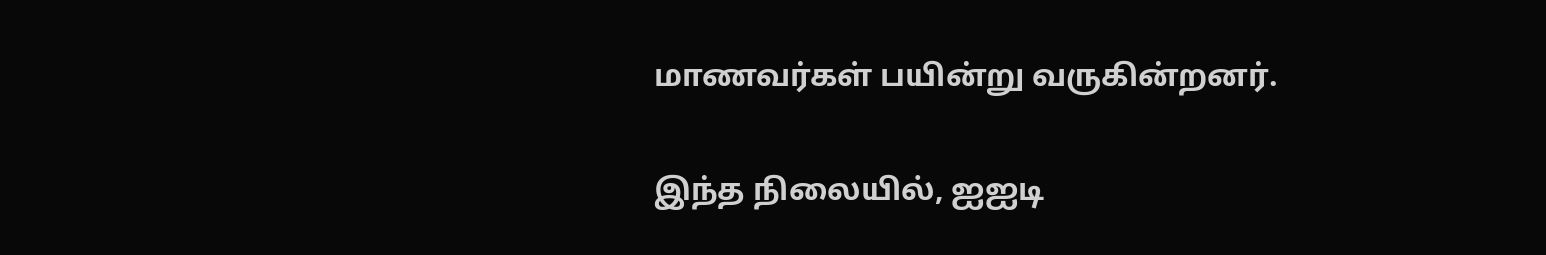மாணவர்கள் பயின்று வருகின்றனர்.

இந்த நிலையில், ஐஐடி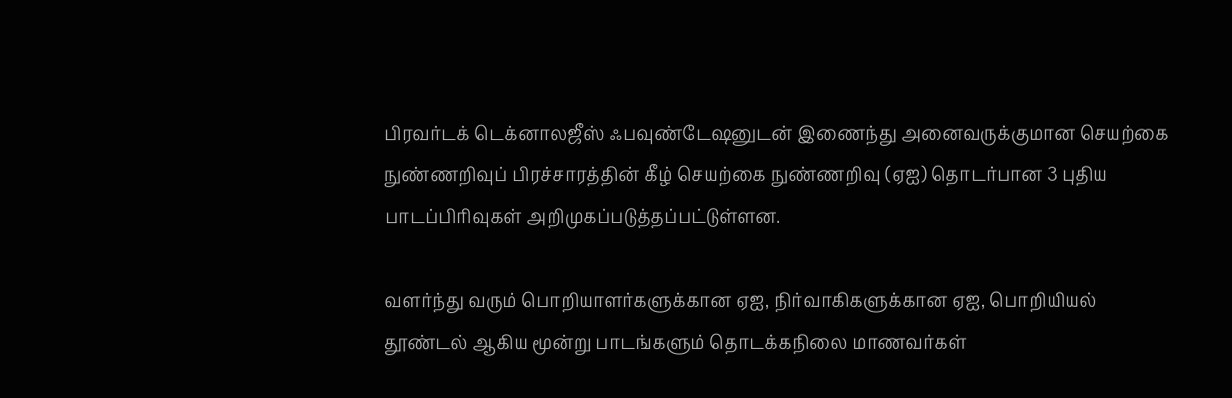பிரவர்டக் டெக்னாலஜீஸ் ஃபவுண்டேஷனுடன் இணைந்து அனைவருக்குமான செயற்கை நுண்ணறிவுப் பிரச்சாரத்தின் கீழ் செயற்கை நுண்ணறிவு (ஏஐ) தொடர்பான 3 புதிய பாடப்பிரிவுகள் அறிமுகப்படுத்தப்பட்டுள்ளன.

வளர்ந்து வரும் பொறியாளர்களுக்கான ஏஐ, நிர்வாகிகளுக்கான ஏஐ, பொறியியல் தூண்டல் ஆகிய மூன்று பாடங்களும் தொடக்கநிலை மாணவர்கள்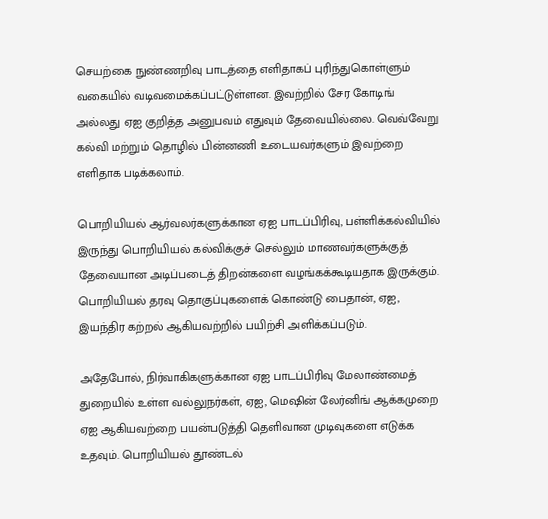செயற்கை நுண்ணறிவு பாடத்தை எளிதாகப் புரிந்துகொள்ளும் வகையில் வடிவமைக்கப்பட்டுள்ளன. இவற்றில் சேர கோடிங் அல்லது ஏஐ குறித்த அனுபவம் எதுவும் தேவையில்லை. வெவ்வேறு கல்வி மற்றும் தொழில் பின்னணி உடையவர்களும் இவற்றை எளிதாக படிக்கலாம்.

பொறியியல் ஆர்வலர்களுக்கான ஏஐ பாடப்பிரிவு, பள்ளிக்கல்வியில் இருந்து பொறியியல் கல்விக்குச் செல்லும் மாணவர்களுக்குத் தேவையான அடிப்படைத் திறன்களை வழங்கக்கூடியதாக இருக்கும். பொறியியல் தரவு தொகுப்புகளைக் கொண்டு பைதான், ஏஐ, இயந்திர கற்றல் ஆகியவற்றில் பயிற்சி அளிக்கப்படும்.

அதேபோல், நிர்வாகிகளுக்கான ஏஐ பாடப்பிரிவு மேலாண்மைத் துறையில் உள்ள வல்லுநர்கள், ஏஐ, மெஷின் லேர்னிங் ஆக்கமுறை ஏஐ ஆகியவற்றை பயன்படுத்தி தெளிவான முடிவுகளை எடுக்க உதவும். பொறியியல் தூண்டல்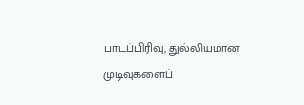பாடப்பிரிவு, துல்லியமான முடிவுகளைப்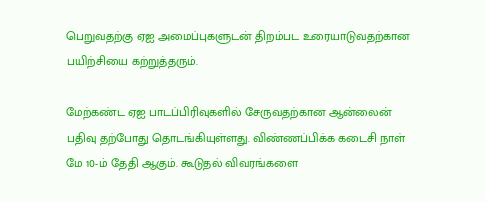பெறுவதற்கு ஏஐ அமைப்புகளுடன் திறம்பட உரையாடுவதற்கான பயிற்சியை கற்றுத்தரும்.

மேற்கண்ட ஏஐ பாடப்பிரிவுகளில் சேருவதற்கான ஆன்லைன் பதிவு தற்போது தொடங்கியுள்ளது. விண்ணப்பிக்க கடைசி நாள் மே 10-ம் தேதி ஆகும். கூடுதல் விவரங்களை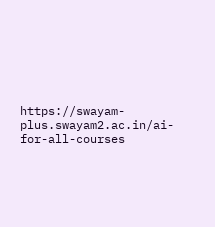https://swayam-plus.swayam2.ac.in/ai-for-all-courses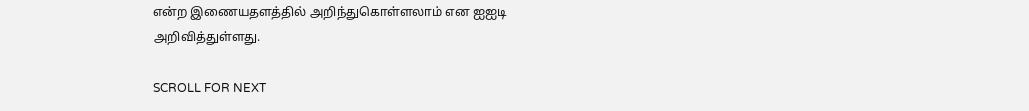என்ற இணையதளத்தில் அறிந்துகொள்ளலாம் என ஐஐடி அறிவித்துள்ளது.

SCROLL FOR NEXT